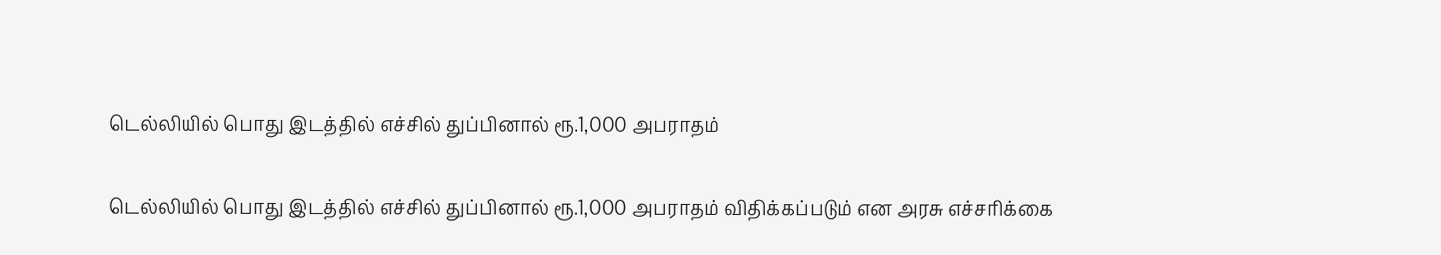டெல்லியில் பொது இடத்தில் எச்சில் துப்பினால் ரூ.1,000 அபராதம்

டெல்லியில் பொது இடத்தில் எச்சில் துப்பினால் ரூ.1,000 அபராதம் விதிக்கப்படும் என அரசு எச்சரிக்கை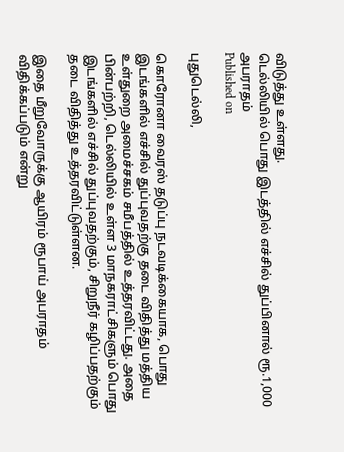விடுத்து உள்ளது.
டெல்லியில் பொது இடத்தில் எச்சில் துப்பினால் ரூ.1,000 அபராதம்
Published on

புதுடெல்லி,

கொரோனா வைரஸ் தடுப்பு நடவடிக்கையாக, பொது இடங்களில் எச்சில் துப்புவதற்கு தடை விதித்து மத்திய உள்துறை அமைச்சகம் சமீபத்தில் உத்தரவிட்டது. அதை பின்பற்றி, டெல்லியில் உள்ள 3 மாநகராட்சிகளும் பொது இடங்களில் எச்சில் துப்புவதற்கும், சிறுநீர் கழிப்பதற்கும் தடை விதித்து உத்தரவிட்டுள்ளன.

இதை மீறுவோருக்கு ஆயிரம் ரூபாய் அபராதம் விதிக்கப்படும் என்று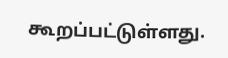கூறப்பட்டுள்ளது.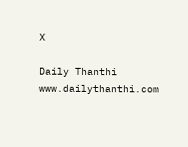X

Daily Thanthi
www.dailythanthi.com